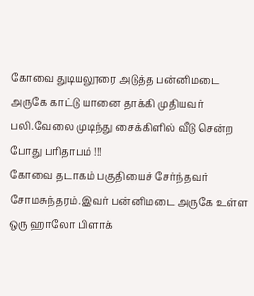கோவை துடியலூரை அடுத்த பன்னிமடை அருகே காட்டு யானை தாக்கி முதியவர் பலி.வேலை முடிந்து சைக்கிளில் வீடு சென்ற போது பரிதாபம் !!!
கோவை தடாகம் பகுதியைச் சேர்ந்தவர் சோமசுந்தரம்.இவர் பன்னிமடை அருகே உள்ள ஒரு ஹாலோ பிளாக்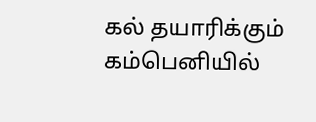கல் தயாரிக்கும் கம்பெனியில்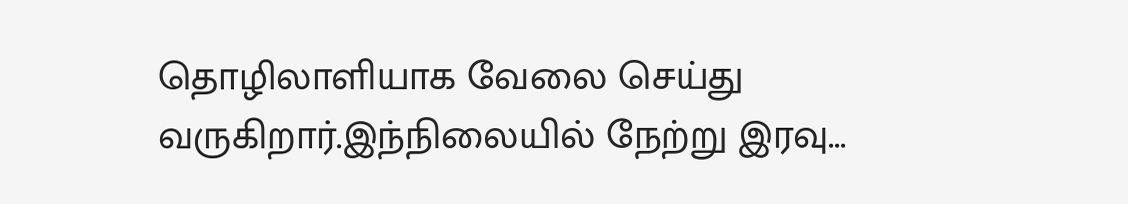தொழிலாளியாக வேலை செய்து வருகிறார்.இந்நிலையில் நேற்று இரவு...